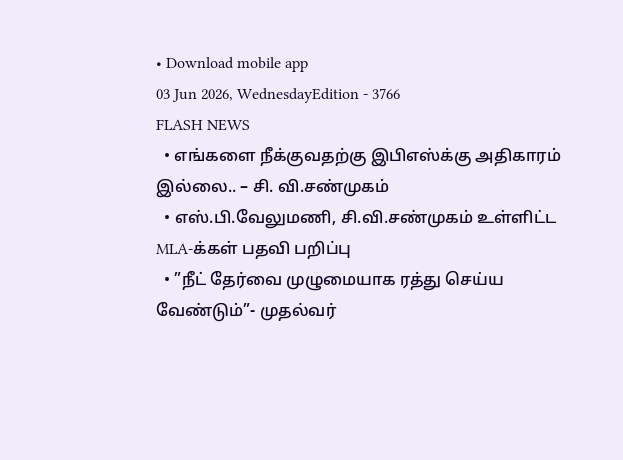• Download mobile app
03 Jun 2026, WednesdayEdition - 3766
FLASH NEWS
  • எங்களை நீக்குவதற்கு இபிஎஸ்க்கு அதிகாரம் இல்லை.. – சி. வி.சண்முகம்
  • எஸ்.பி.வேலுமணி, சி.வி.சண்முகம் உள்ளிட்ட MLA-க்கள் பதவி பறிப்பு
  • ”நீட் தேர்வை முழுமையாக ரத்து செய்ய வேண்டும்”- முதல்வர்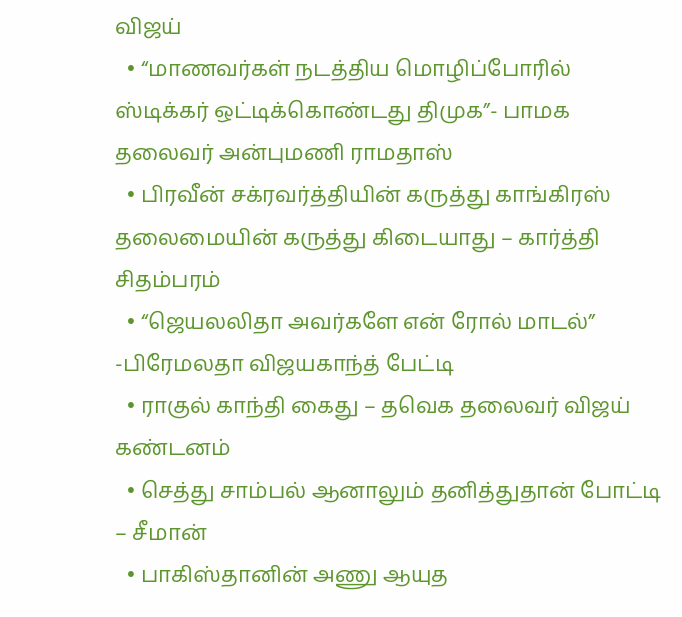விஜய்
  • “மாணவர்கள் நடத்திய மொழிப்போரில் ஸ்டிக்கர் ஒட்டிக்கொண்டது திமுக”- பாமக தலைவர் அன்புமணி ராமதாஸ்
  • பிரவீன் சக்ரவர்த்தியின் கருத்து காங்கிரஸ் தலைமையின் கருத்து கிடையாது – கார்த்தி சிதம்பரம்
  • “ஜெயலலிதா அவர்களே என் ரோல் மாடல்” -பிரேமலதா விஜயகாந்த் பேட்டி
  • ராகுல் காந்தி கைது – தவெக தலைவர் விஜய் கண்டனம்
  • செத்து சாம்பல் ஆனாலும் தனித்துதான் போட்டி – சீமான்
  • பாகிஸ்தானின் அணு ஆயுத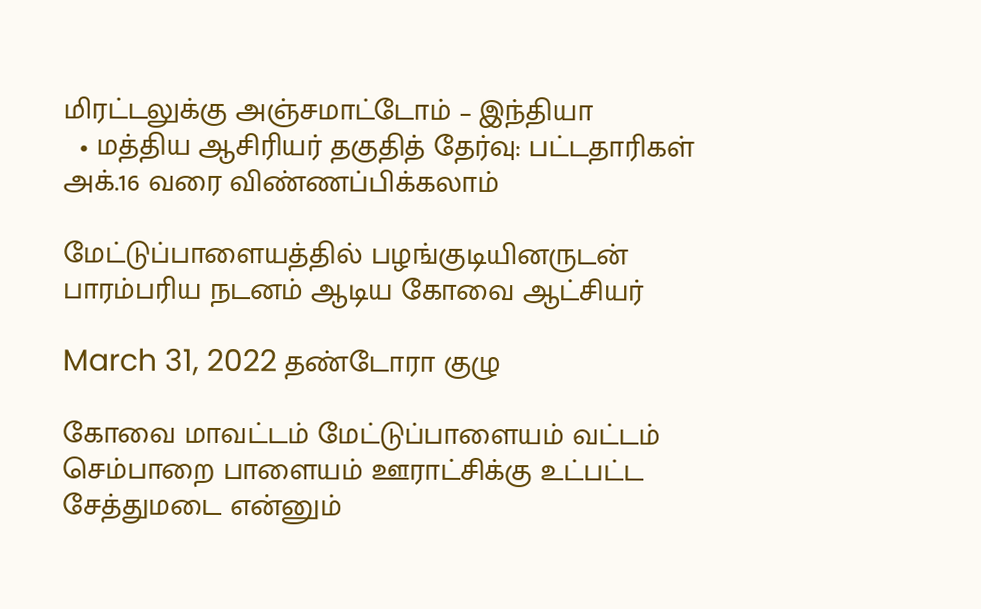மிரட்டலுக்கு அஞ்சமாட்டோம் – இந்தியா
  • மத்திய ஆசிரியர் தகுதித் தேர்வு: பட்டதாரிகள் அக்.16 வரை விண்ணப்பிக்கலாம்

மேட்டுப்பாளையத்தில் பழங்குடியினருடன் பாரம்பரிய நடனம் ஆடிய கோவை ஆட்சியர்

March 31, 2022 தண்டோரா குழு

கோவை மாவட்டம் மேட்டுப்பாளையம் வட்டம் செம்பாறை பாளையம் ஊராட்சிக்கு உட்பட்ட சேத்துமடை என்னும்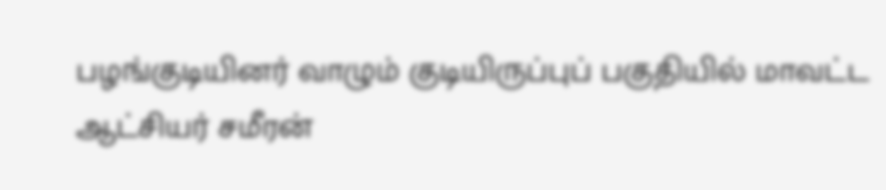பழங்குடியினர் வாழும் குடியிருப்புப் பகுதியில் மாவட்ட ஆட்சியர் சமீரன்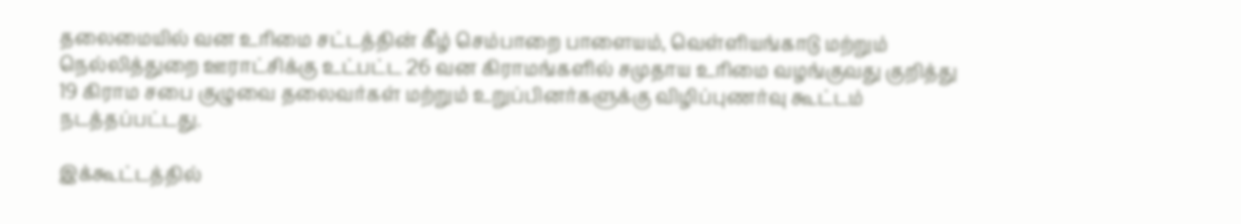தலைமையில் வன உரிமை சட்டத்தின் கீழ் செம்பாறை பாளையம், வெள்ளியங்காடு மற்றும் நெல்லித்துறை ஊராட்சிக்கு உட்பட்ட 26 வன கிராமங்களில் சமுதாய உரிமை வழங்குவது குறித்து 19 கிராம சபை குழுவை தலைவர்கள் மற்றும் உறுப்பினர்களுக்கு விழிப்புணர்வு கூட்டம் நடத்தப்பட்டது.

இக்கூட்டத்தில்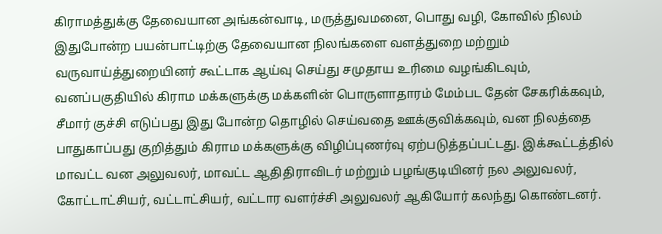கிராமத்துக்கு தேவையான அங்கன்வாடி, மருத்துவமனை, பொது வழி, கோவில் நிலம் இதுபோன்ற பயன்பாட்டிற்கு தேவையான நிலங்களை வளத்துறை மற்றும் வருவாய்த்துறையினர் கூட்டாக ஆய்வு செய்து சமுதாய உரிமை வழங்கிடவும், வனப்பகுதியில் கிராம மக்களுக்கு மக்களின் பொருளாதாரம் மேம்பட தேன் சேகரிக்கவும், சீமார் குச்சி எடுப்பது இது போன்ற தொழில் செய்வதை ஊக்குவிக்கவும், வன நிலத்தை பாதுகாப்பது குறித்தும் கிராம மக்களுக்கு விழிப்புணர்வு ஏற்படுத்தப்பட்டது. இக்கூட்டத்தில் மாவட்ட வன அலுவலர், மாவட்ட ஆதிதிராவிடர் மற்றும் பழங்குடியினர் நல அலுவலர், கோட்டாட்சியர், வட்டாட்சியர், வட்டார வளர்ச்சி அலுவலர் ஆகியோர் கலந்து கொண்டனர்.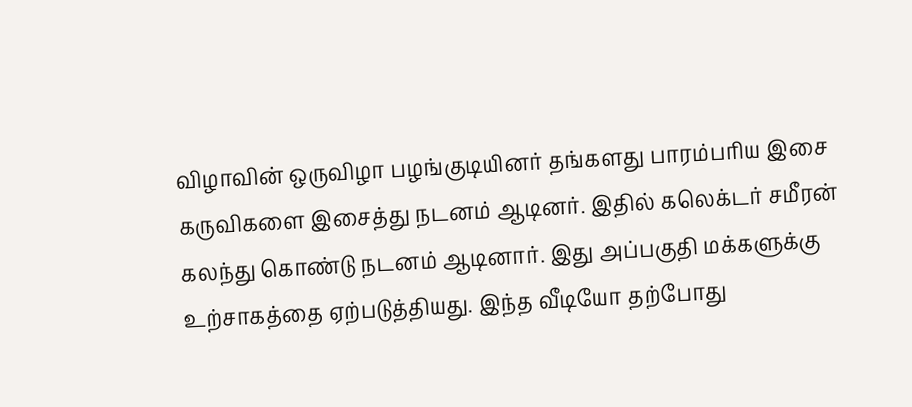விழாவின் ஒருவிழா பழங்குடியினர் தங்களது பாரம்பரிய இசை கருவிகளை இசைத்து நடனம் ஆடினர். இதில் கலெக்டர் சமீரன் கலந்து கொண்டு நடனம் ஆடினார். இது அப்பகுதி மக்களுக்கு உற்சாகத்தை ஏற்படுத்தியது. இந்த வீடியோ தற்போது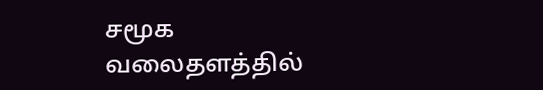சமூக வலைதளத்தில்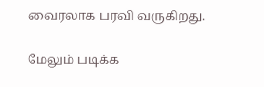வைரலாக பரவி வருகிறது.

மேலும் படிக்க